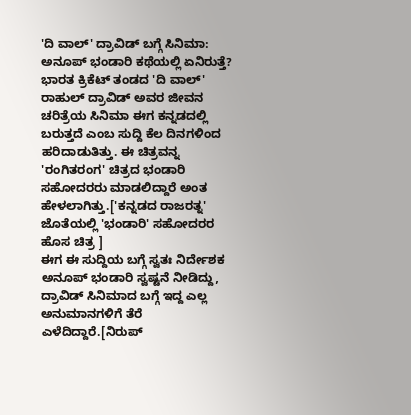'ದಿ ವಾಲ್' ದ್ರಾವಿಡ್ ಬಗ್ಗೆ ಸಿನಿಮಾ: ಅನೂಪ್ ಭಂಡಾರಿ ಕಥೆಯಲ್ಲಿ ಏನಿರುತ್ತೆ?
ಭಾರತ ಕ್ರಿಕೆಟ್ ತಂಡದ 'ದಿ ವಾಲ್' ರಾಹುಲ್ ದ್ರಾವಿಡ್ ಅವರ ಜೀವನ ಚರಿತ್ರೆಯ ಸಿನಿಮಾ ಈಗ ಕನ್ನಡದಲ್ಲಿ ಬರುತ್ತದೆ ಎಂಬ ಸುದ್ದಿ ಕೆಲ ದಿನಗಳಿಂದ ಹರಿದಾಡುತಿತ್ತು. ಈ ಚಿತ್ರವನ್ನ 'ರಂಗಿತರಂಗ' ಚಿತ್ರದ ಭಂಡಾರಿ ಸಹೋದರರು ಮಾಡಲಿದ್ದಾರೆ ಅಂತ ಹೇಳಲಾಗಿತ್ತು.['ಕನ್ನಡದ ರಾಜರತ್ನ' ಜೊತೆಯಲ್ಲಿ 'ಭಂಡಾರಿ' ಸಹೋದರರ ಹೊಸ ಚಿತ್ರ ]
ಈಗ ಈ ಸುದ್ದಿಯ ಬಗ್ಗೆ ಸ್ವತಃ ನಿರ್ದೇಶಕ ಅನೂಪ್ ಭಂಡಾರಿ ಸ್ವಷ್ಟನೆ ನೀಡಿದ್ದು, ದ್ರಾವಿಡ್ ಸಿನಿಮಾದ ಬಗ್ಗೆ ಇದ್ದ ಎಲ್ಲ ಅನುಮಾನಗಳಿಗೆ ತೆರೆ ಎಳೆದಿದ್ದಾರೆ.[ನಿರುಪ್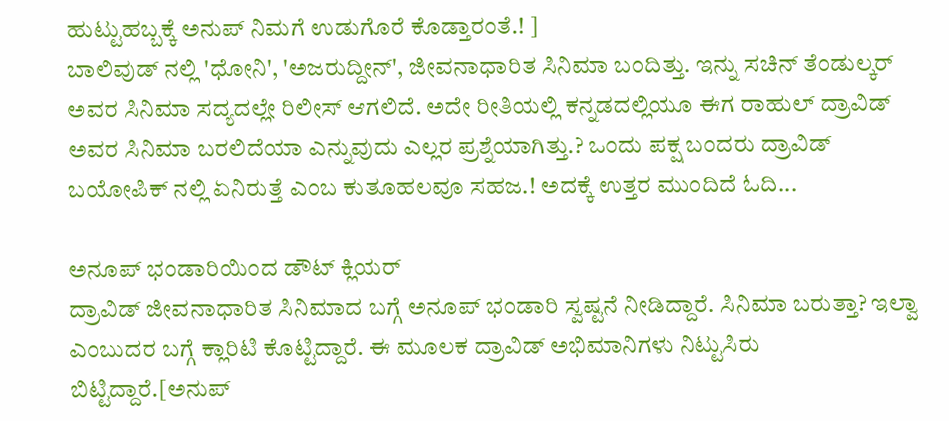ಹುಟ್ಟುಹಬ್ಬಕ್ಕೆ ಅನುಪ್ ನಿಮಗೆ ಉಡುಗೊರೆ ಕೊಡ್ತಾರಂತೆ.! ]
ಬಾಲಿವುಡ್ ನಲ್ಲಿ 'ಧೋನಿ', 'ಅಜರುದ್ದೀನ್', ಜೀವನಾಧಾರಿತ ಸಿನಿಮಾ ಬಂದಿತ್ತು. ಇನ್ನು ಸಚಿನ್ ತೆಂಡುಲ್ಕರ್ ಅವರ ಸಿನಿಮಾ ಸದ್ಯದಲ್ಲೇ ರಿಲೀಸ್ ಆಗಲಿದೆ. ಅದೇ ರೀತಿಯಲ್ಲಿ ಕನ್ನಡದಲ್ಲಿಯೂ ಈಗ ರಾಹುಲ್ ದ್ರಾವಿಡ್ ಅವರ ಸಿನಿಮಾ ಬರಲಿದೆಯಾ ಎನ್ನುವುದು ಎಲ್ಲರ ಪ್ರಶ್ನೆಯಾಗಿತ್ತು.? ಒಂದು ಪಕ್ಷ ಬಂದರು ದ್ರಾವಿಡ್ ಬಯೋಪಿಕ್ ನಲ್ಲಿ ಏನಿರುತ್ತೆ ಎಂಬ ಕುತೂಹಲವೂ ಸಹಜ.! ಅದಕ್ಕೆ ಉತ್ತರ ಮುಂದಿದೆ ಓದಿ...

ಅನೂಪ್ ಭಂಡಾರಿಯಿಂದ ಡೌಟ್ ಕ್ಲಿಯರ್
ದ್ರಾವಿಡ್ ಜೀವನಾಧಾರಿತ ಸಿನಿಮಾದ ಬಗ್ಗೆ ಅನೂಪ್ ಭಂಡಾರಿ ಸ್ವಷ್ಟನೆ ನೀಡಿದ್ದಾರೆ. ಸಿನಿಮಾ ಬರುತ್ತಾ? ಇಲ್ವಾ ಎಂಬುದರ ಬಗ್ಗೆ ಕ್ಲಾರಿಟಿ ಕೊಟ್ಟಿದ್ದಾರೆ. ಈ ಮೂಲಕ ದ್ರಾವಿಡ್ ಅಭಿಮಾನಿಗಳು ನಿಟ್ಟುಸಿರು ಬಿಟ್ಟಿದ್ದಾರೆ.[ಅನುಪ್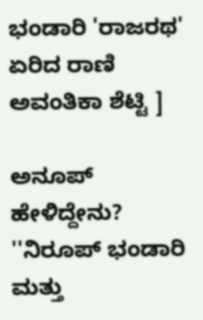ಭಂಡಾರಿ 'ರಾಜರಥ' ಏರಿದ ರಾಣಿ ಅವಂತಿಕಾ ಶೆಟ್ಟಿ ]

ಅನೂಪ್ ಹೇಳಿದ್ದೇನು?
''ನಿರೂಪ್ ಭಂಡಾರಿ ಮತ್ತು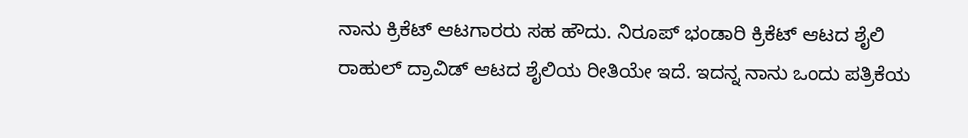ನಾನು ಕ್ರಿಕೆಟ್ ಆಟಗಾರರು ಸಹ ಹೌದು. ನಿರೂಪ್ ಭಂಡಾರಿ ಕ್ರಿಕೆಟ್ ಆಟದ ಶೈಲಿ ರಾಹುಲ್ ದ್ರಾವಿಡ್ ಆಟದ ಶೈಲಿಯ ರೀತಿಯೇ ಇದೆ. ಇದನ್ನ ನಾನು ಒಂದು ಪತ್ರಿಕೆಯ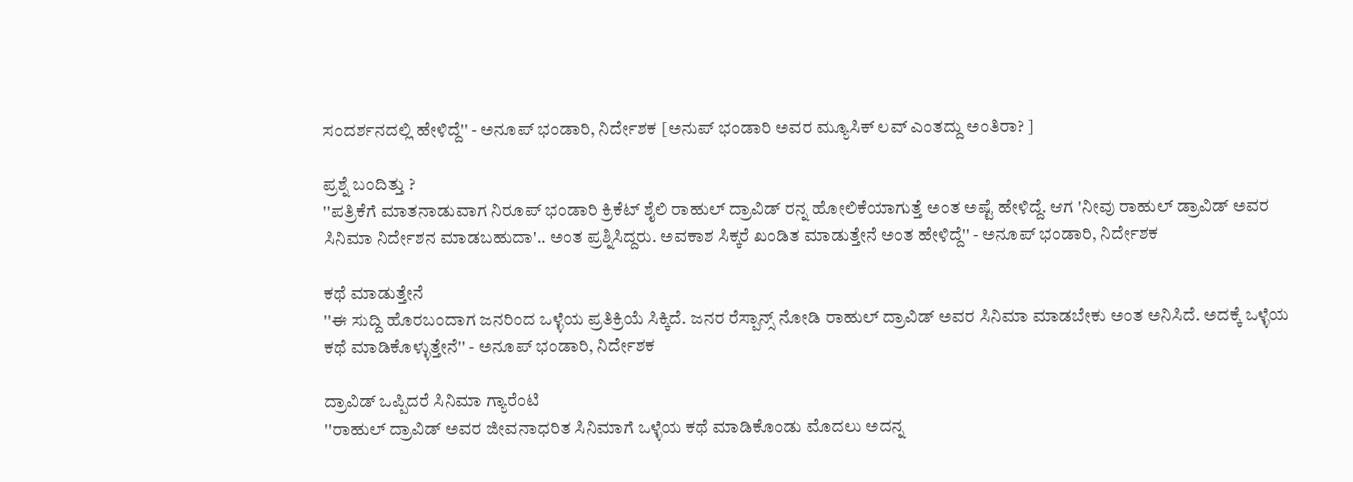ಸಂದರ್ಶನದಲ್ಲಿ ಹೇಳಿದ್ದೆ'' - ಅನೂಪ್ ಭಂಡಾರಿ, ನಿರ್ದೇಶಕ [ಅನುಪ್ ಭಂಡಾರಿ ಅವರ ಮ್ಯೂಸಿಕ್ ಲವ್ ಎಂತದ್ದು ಅಂತಿರಾ? ]

ಪ್ರಶ್ನೆ ಬಂದಿತ್ತು ?
''ಪತ್ರಿಕೆಗೆ ಮಾತನಾಡುವಾಗ ನಿರೂಪ್ ಭಂಡಾರಿ ಕ್ರಿಕೆಟ್ ಶೈಲಿ ರಾಹುಲ್ ದ್ರಾವಿಡ್ ರನ್ನ ಹೋಲಿಕೆಯಾಗುತ್ತೆ ಅಂತ ಅಷ್ಟೆ ಹೇಳಿದ್ದೆ. ಆಗ 'ನೀವು ರಾಹುಲ್ ಡ್ರಾವಿಡ್ ಅವರ ಸಿನಿಮಾ ನಿರ್ದೇಶನ ಮಾಡಬಹುದಾ'.. ಅಂತ ಪ್ರಶ್ನಿಸಿದ್ದರು. ಅವಕಾಶ ಸಿಕ್ಕರೆ ಖಂಡಿತ ಮಾಡುತ್ತೇನೆ ಅಂತ ಹೇಳಿದ್ದೆ'' - ಅನೂಪ್ ಭಂಡಾರಿ, ನಿರ್ದೇಶಕ

ಕಥೆ ಮಾಡುತ್ತೇನೆ
''ಈ ಸುದ್ದಿ ಹೊರಬಂದಾಗ ಜನರಿಂದ ಒಳ್ಳೆಯ ಪ್ರತಿಕ್ರಿಯೆ ಸಿಕ್ಕಿದೆ. ಜನರ ರೆಸ್ಪಾನ್ಸ್ ನೋಡಿ ರಾಹುಲ್ ದ್ರಾವಿಡ್ ಅವರ ಸಿನಿಮಾ ಮಾಡಬೇಕು ಅಂತ ಅನಿಸಿದೆ. ಅದಕ್ಕೆ ಒಳ್ಳೆಯ ಕಥೆ ಮಾಡಿಕೊಳ್ಳುತ್ತೇನೆ'' - ಅನೂಪ್ ಭಂಡಾರಿ, ನಿರ್ದೇಶಕ

ದ್ರಾವಿಡ್ ಒಪ್ಪಿದರೆ ಸಿನಿಮಾ ಗ್ಯಾರೆಂಟಿ
''ರಾಹುಲ್ ದ್ರಾವಿಡ್ ಅವರ ಜೀವನಾಧರಿತ ಸಿನಿಮಾಗೆ ಒಳ್ಳೆಯ ಕಥೆ ಮಾಡಿಕೊಂಡು ಮೊದಲು ಅದನ್ನ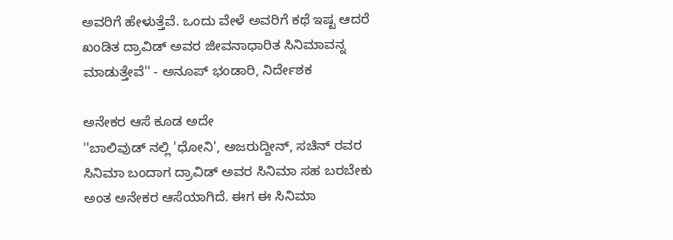ಅವರಿಗೆ ಹೇಳುತ್ತೆವೆ. ಒಂದು ವೇಳೆ ಅವರಿಗೆ ಕಥೆ ಇಷ್ಟ ಆದರೆ ಖಂಡಿತ ದ್ರಾವಿಡ್ ಅವರ ಜೀವನಾಧಾರಿತ ಸಿನಿಮಾವನ್ನ ಮಾಡುತ್ತೇವೆ'' - ಅನೂಪ್ ಭಂಡಾರಿ, ನಿರ್ದೇಶಕ

ಅನೇಕರ ಆಸೆ ಕೂಡ ಅದೇ
''ಬಾಲಿವುಡ್ ನಲ್ಲಿ 'ಧೋನಿ', ಅಜರುದ್ದೀನ್, ಸಚಿನ್ ರವರ ಸಿನಿಮಾ ಬಂದಾಗ ದ್ರಾವಿಡ್ ಅವರ ಸಿನಿಮಾ ಸಹ ಬರಬೇಕು ಅಂತ ಅನೇಕರ ಆಸೆಯಾಗಿದೆ. ಈಗ ಈ ಸಿನಿಮಾ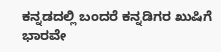ಕನ್ನಡದಲ್ಲಿ ಬಂದರೆ ಕನ್ನಡಿಗರ ಖುಷಿಗೆ ಭಾರವೇ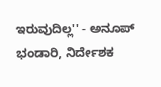ಇರುವುದಿಲ್ಲ'' - ಅನೂಪ್ ಭಂಡಾರಿ, ನಿರ್ದೇಶಕ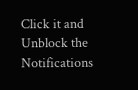Click it and Unblock the Notifications